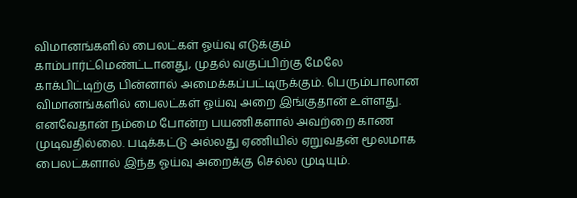விமானங்களில் பைலட்கள் ஓய்வு எடுக்கும் காம்பார்ட்மெண்ட்டானது, முதல் வகுப்பிற்கு மேலே காக்பிட்டிற்கு பின்னால் அமைக்கப்பட்டிருக்கும். பெரும்பாலான விமானங்களில் பைலட்கள் ஓய்வு அறை இங்குதான் உள்ளது. எனவேதான் நம்மை போன்ற பயணிகளால் அவற்றை காண முடிவதில்லை. படிக்கட்டு அல்லது ஏணியில் ஏறுவதன் மூலமாக பைலட்களால் இந்த ஓய்வு அறைக்கு செல்ல முடியும்.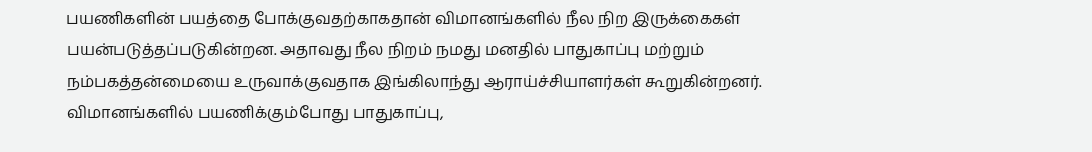பயணிகளின் பயத்தை போக்குவதற்காகதான் விமானங்களில் நீல நிற இருக்கைகள் பயன்படுத்தப்படுகின்றன. அதாவது நீல நிறம் நமது மனதில் பாதுகாப்பு மற்றும் நம்பகத்தன்மையை உருவாக்குவதாக இங்கிலாந்து ஆராய்ச்சியாளர்கள் கூறுகின்றனர். விமானங்களில் பயணிக்கும்போது பாதுகாப்பு,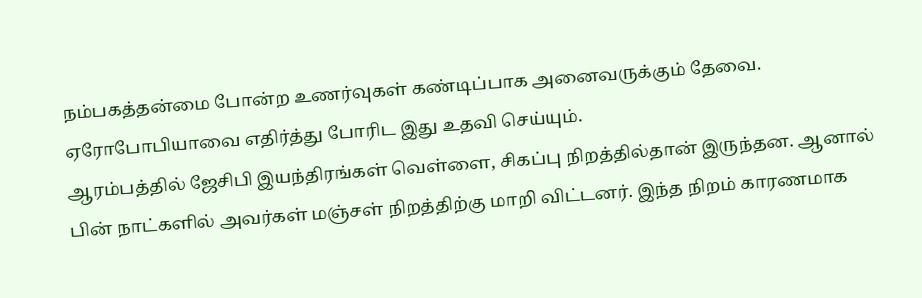நம்பகத்தன்மை போன்ற உணர்வுகள் கண்டிப்பாக அனைவருக்கும் தேவை. ஏரோபோபியாவை எதிர்த்து போரிட இது உதவி செய்யும்.
ஆரம்பத்தில் ஜேசிபி இயந்திரங்கள் வெள்ளை, சிகப்பு நிறத்தில்தான் இருந்தன. ஆனால் பின் நாட்களில் அவர்கள் மஞ்சள் நிறத்திற்கு மாறி விட்டனர். இந்த நிறம் காரணமாக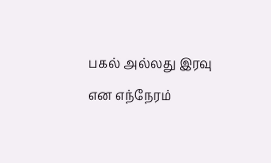பகல் அல்லது இரவு என எந்நேரம்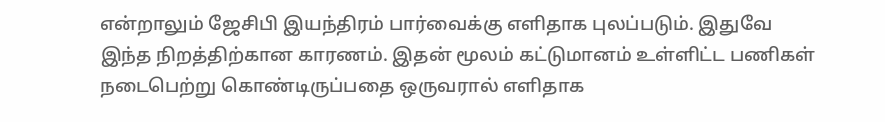என்றாலும் ஜேசிபி இயந்திரம் பார்வைக்கு எளிதாக புலப்படும். இதுவே இந்த நிறத்திற்கான காரணம். இதன் மூலம் கட்டுமானம் உள்ளிட்ட பணிகள் நடைபெற்று கொண்டிருப்பதை ஒருவரால் எளிதாக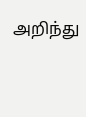அறிந்து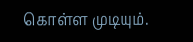கொள்ள முடியும்.